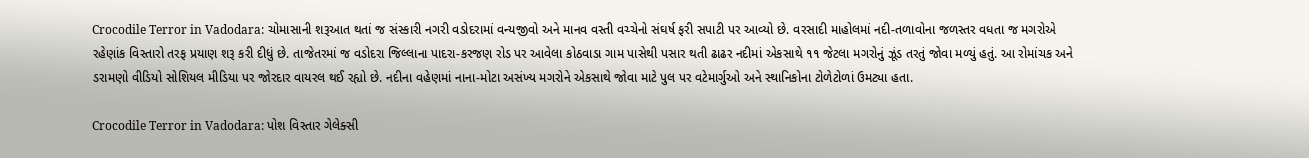Crocodile Terror in Vadodara: ચોમાસાની શરૂઆત થતાં જ સંસ્કારી નગરી વડોદરામાં વન્યજીવો અને માનવ વસ્તી વચ્ચેનો સંઘર્ષ ફરી સપાટી પર આવ્યો છે. વરસાદી માહોલમાં નદી-તળાવોના જળસ્તર વધતા જ મગરોએ રહેણાંક વિસ્તારો તરફ પ્રયાણ શરૂ કરી દીધું છે. તાજેતરમાં જ વડોદરા જિલ્લાના પાદરા-કરજણ રોડ પર આવેલા કોઠવાડા ગામ પાસેથી પસાર થતી ઢાઢર નદીમાં એકસાથે ૧૧ જેટલા મગરોનું ઝૂંડ તરતું જોવા મળ્યું હતું. આ રોમાંચક અને ડરામણો વીડિયો સોશિયલ મીડિયા પર જોરદાર વાયરલ થઈ રહ્યો છે. નદીના વહેણમાં નાના-મોટા અસંખ્ય મગરોને એકસાથે જોવા માટે પુલ પર વટેમાર્ગુઓ અને સ્થાનિકોના ટોળેટોળાં ઉમટ્યા હતા.

Crocodile Terror in Vadodara: પોશ વિસ્તાર ગેલેક્સી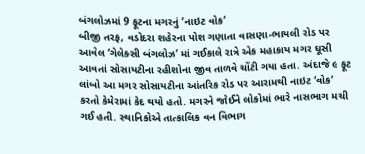બંગલોઝમાં 9 ફૂટના મગરનું ‘નાઇટ વોક’
બીજી તરફ, વડોદરા શહેરના પોશ ગણાતા વાસણા-ભાયલી રોડ પર આવેલ ‘ગેલેક્સી બંગલોઝ’ માં ગઈકાલે રાત્રે એક મહાકાય મગર ઘૂસી આવતાં સોસાયટીના રહીશોના જીવ તાળવે ચોંટી ગયા હતા. અંદાજે ૯ ફૂટ લાંબો આ મગર સોસાયટીના આંતરિક રોડ પર આરામથી નાઇટ ‘વોક’ કરતો કેમેરામાં કેદ થયો હતો. મગરને જોઈને લોકોમાં ભારે નાસભાગ મચી ગઈ હતી. સ્થાનિકોએ તાત્કાલિક વન વિભાગ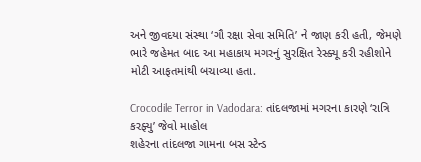અને જીવદયા સંસ્થા ‘ગૌ રક્ષા સેવા સમિતિ’ ને જાણ કરી હતી, જેમણે ભારે જહેમત બાદ આ મહાકાય મગરનું સુરક્ષિત રેસ્ક્યૂ કરી રહીશોને મોટી આફતમાંથી બચાવ્યા હતા.

Crocodile Terror in Vadodara: તાંદલજામાં મગરના કારણે ‘રાત્રિ કરફ્યુ’ જેવો માહોલ
શહેરના તાંદલજા ગામના બસ સ્ટેન્ડ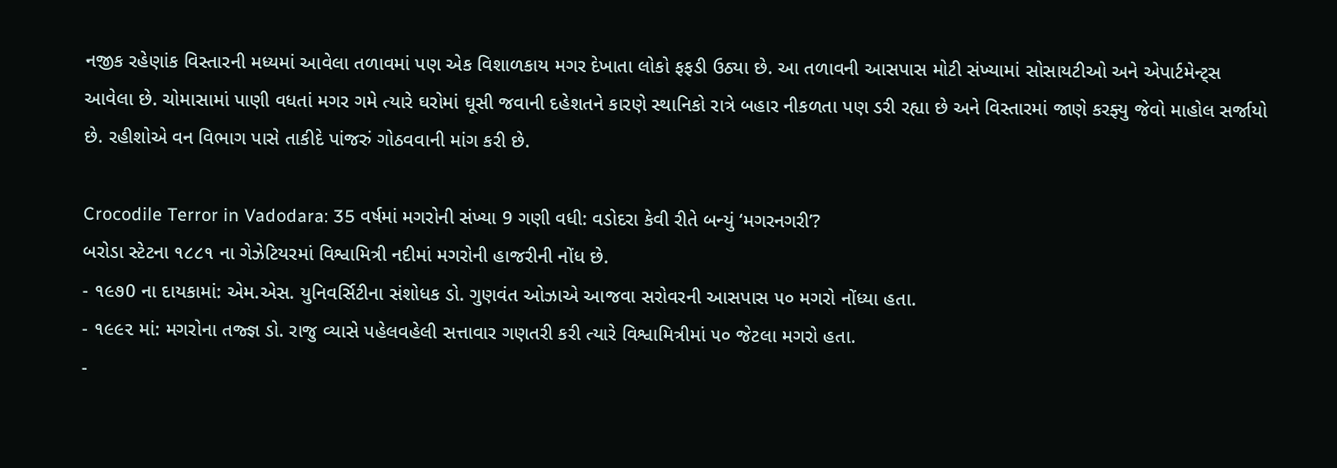નજીક રહેણાંક વિસ્તારની મધ્યમાં આવેલા તળાવમાં પણ એક વિશાળકાય મગર દેખાતા લોકો ફફડી ઉઠ્યા છે. આ તળાવની આસપાસ મોટી સંખ્યામાં સોસાયટીઓ અને એપાર્ટમેન્ટ્સ આવેલા છે. ચોમાસામાં પાણી વધતાં મગર ગમે ત્યારે ઘરોમાં ઘૂસી જવાની દહેશતને કારણે સ્થાનિકો રાત્રે બહાર નીકળતા પણ ડરી રહ્યા છે અને વિસ્તારમાં જાણે કરફ્યુ જેવો માહોલ સર્જાયો છે. રહીશોએ વન વિભાગ પાસે તાકીદે પાંજરું ગોઠવવાની માંગ કરી છે.

Crocodile Terror in Vadodara: 35 વર્ષમાં મગરોની સંખ્યા 9 ગણી વધી: વડોદરા કેવી રીતે બન્યું ‘મગરનગરી’?
બરોડા સ્ટેટના ૧૮૮૧ ના ગેઝેટિયરમાં વિશ્વામિત્રી નદીમાં મગરોની હાજરીની નોંધ છે.
- ૧૯૭0 ના દાયકામાં: એમ.એસ. યુનિવર્સિટીના સંશોધક ડો. ગુણવંત ઓઝાએ આજવા સરોવરની આસપાસ ૫૦ મગરો નોંધ્યા હતા.
- ૧૯૯૨ માં: મગરોના તજ્જ્ઞ ડો. રાજુ વ્યાસે પહેલવહેલી સત્તાવાર ગણતરી કરી ત્યારે વિશ્વામિત્રીમાં ૫૦ જેટલા મગરો હતા.
-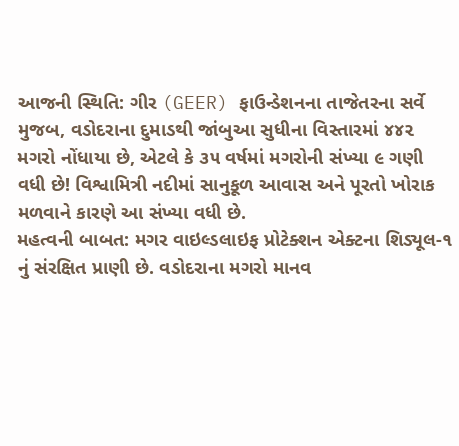આજની સ્થિતિ: ગીર (GEER) ફાઉન્ડેશનના તાજેતરના સર્વે મુજબ, વડોદરાના દુમાડથી જાંબુઆ સુધીના વિસ્તારમાં ૪૪૨ મગરો નોંધાયા છે, એટલે કે ૩૫ વર્ષમાં મગરોની સંખ્યા ૯ ગણી વધી છે! વિશ્વામિત્રી નદીમાં સાનુકૂળ આવાસ અને પૂરતો ખોરાક મળવાને કારણે આ સંખ્યા વધી છે.
મહત્વની બાબત: મગર વાઇલ્ડલાઇફ પ્રોટેક્શન એક્ટના શિડ્યૂલ-૧ નું સંરક્ષિત પ્રાણી છે. વડોદરાના મગરો માનવ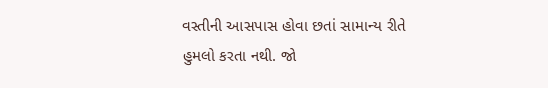વસ્તીની આસપાસ હોવા છતાં સામાન્ય રીતે હુમલો કરતા નથી. જો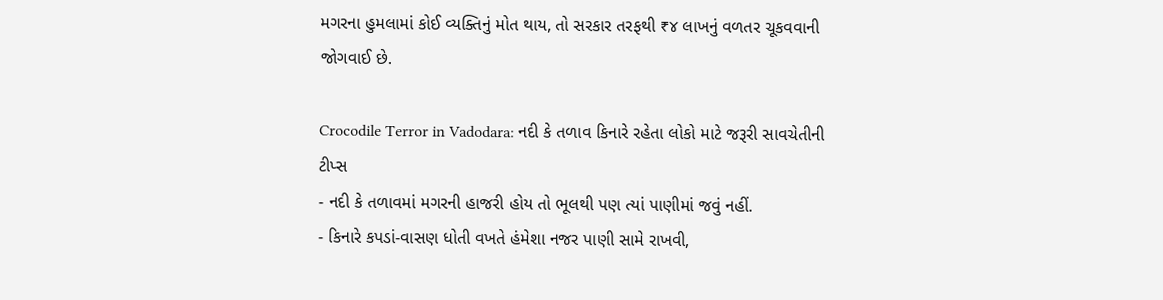મગરના હુમલામાં કોઈ વ્યક્તિનું મોત થાય, તો સરકાર તરફથી ₹૪ લાખનું વળતર ચૂકવવાની જોગવાઈ છે.

Crocodile Terror in Vadodara: નદી કે તળાવ કિનારે રહેતા લોકો માટે જરૂરી સાવચેતીની ટીપ્સ
- નદી કે તળાવમાં મગરની હાજરી હોય તો ભૂલથી પણ ત્યાં પાણીમાં જવું નહીં.
- કિનારે કપડાં-વાસણ ધોતી વખતે હંમેશા નજર પાણી સામે રાખવી,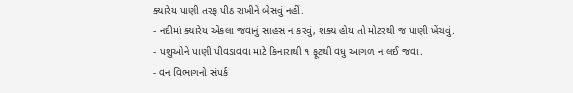ક્યારેય પાણી તરફ પીઠ રાખીને બેસવું નહીં.
- નદીમાં ક્યારેય એકલા જવાનું સાહસ ન કરવું, શક્ય હોય તો મોટરથી જ પાણી ખેંચવું.
- પશુઓને પાણી પીવડાવવા માટે કિનારાથી ૧ ફૂટથી વધુ આગળ ન લઈ જવા.
- વન વિભાગનો સંપર્ક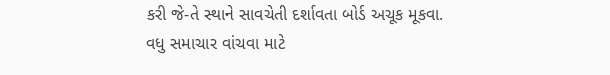કરી જે-તે સ્થાને સાવચેતી દર્શાવતા બોર્ડ અચૂક મૂકવા.
વધુ સમાચાર વાંચવા માટે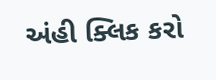અંહી ક્લિક કરો